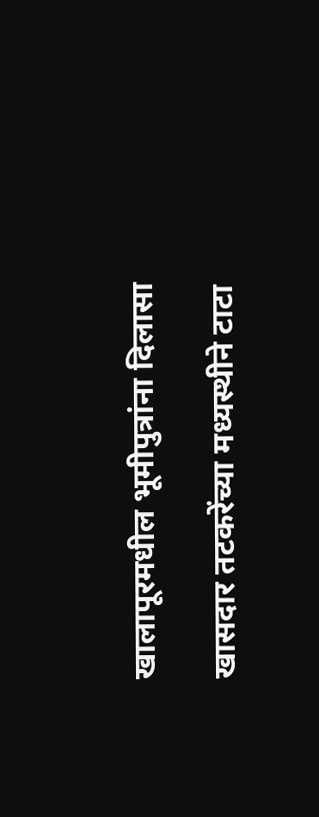खालापूरमधील भूमीपुत्रांना दिलासा

खासदार तटकरेंच्या मध्यस्थीने टाटा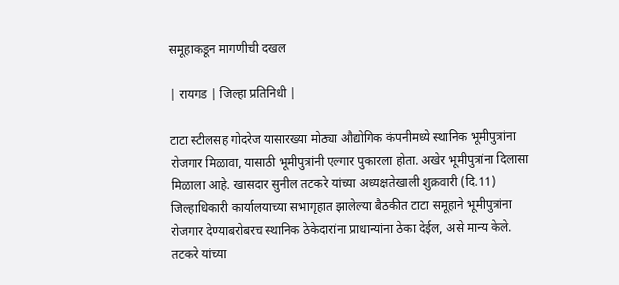समूहाकडून मागणीची दखल

| रायगड | जिल्हा प्रतिनिधी |

टाटा स्टीलसह गोदरेज यासारख्या मोठ्या औद्योगिक कंपनीमध्ये स्थानिक भूमीपुत्रांना रोजगार मिळावा, यासाठी भूमीपुत्रांनी एल्गार पुकारला होता. अखेर भूमीपुत्रांना दिलासा मिळाला आहे. खासदार सुनील तटकरे यांच्या अध्यक्षतेखाली शुक्रवारी (दि.11) जिल्हाधिकारी कार्यालयाच्या सभागृहात झालेल्या बैठकीत टाटा समूहाने भूमीपुत्रांना रोजगार देण्याबरोबरच स्थानिक ठेकेदारांना प्राधान्यांना ठेका देईल, असे मान्य केले. तटकरे यांच्या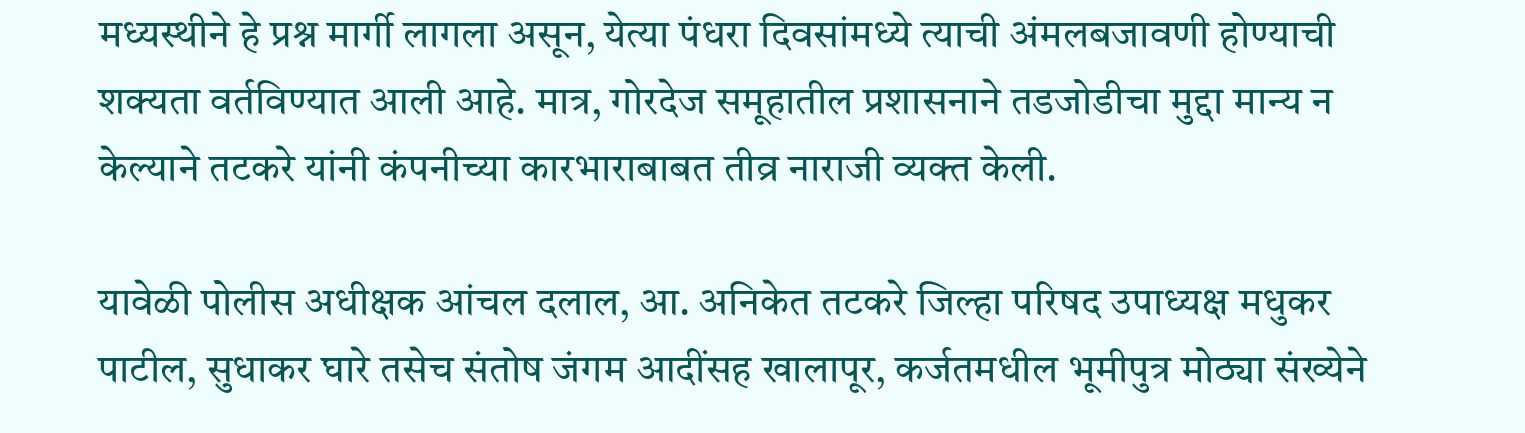मध्यस्थीने हे प्रश्न मार्गी लागला असून, येत्या पंधरा दिवसांमध्ये त्याची अंमलबजावणी होण्याची शक्यता वर्तविण्यात आली आहे. मात्र, गोरदेज समूहातील प्रशासनाने तडजोडीचा मुद्दा मान्य न केल्याने तटकरे यांनी कंपनीच्या कारभाराबाबत तीव्र नाराजी व्यक्त केली.

यावेळी पोलीस अधीक्षक आंचल दलाल, आ. अनिकेत तटकरे जिल्हा परिषद उपाध्यक्ष मधुकर पाटील, सुधाकर घारे तसेच संतोष जंगम आदींसह खालापूर, कर्जतमधील भूमीपुत्र मोठ्या संख्येने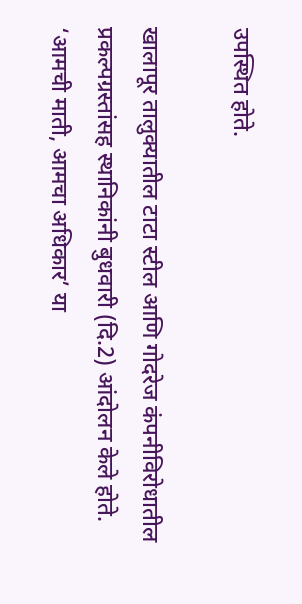उपस्थित होते.

खालापूर तालुक्यातील टाटा स्टील आणि गोदरेज कंपनीविरोधातील प्रकल्पग्रस्तांसह स्थानिकांनी बुधवारी (दि.2) आंदोलन केले होते. ‘आमची माती, आमचा अधिकार‌’ या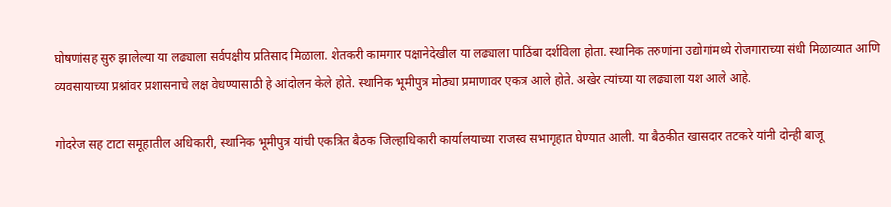घोषणांसह सुरु झालेल्या या लढ्याला सर्वपक्षीय प्रतिसाद मिळाला. शेतकरी कामगार पक्षानेदेखील या लढ्याला पाठिंबा दर्शविला होता. स्थानिक तरुणांना उद्योगांमध्ये रोजगाराच्या संधी मिळाव्यात आणि व्यवसायाच्या प्रश्नांवर प्रशासनाचे लक्ष वेधण्यासाठी हे आंदोलन केले होते. स्थानिक भूमीपुत्र मोठ्या प्रमाणावर एकत्र आले होते. अखेर त्यांच्या या लढ्याला यश आले आहे.

गोदरेज सह टाटा समूहातील अधिकारी, स्थानिक भूमीपुत्र यांची एकत्रित बैठक जिल्हाधिकारी कार्यालयाच्या राजस्व सभागृहात घेण्यात आली. या बैठकीत खासदार तटकरे यांनी दोन्ही बाजू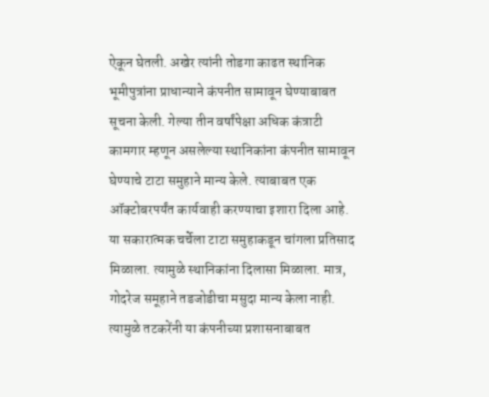ऐकून घेतली. अखेर त्यांनी तोडगा काढत स्थानिक भूमीपुत्रांना प्राधान्याने कंपनीत सामावून घेण्याबाबत सूचना केली. गेल्या तीन वर्षांपेक्षा अधिक कंत्राटी कामगार म्हणून असलेल्या स्थानिकांना कंपनीत सामावून घेण्याचे टाटा समुहाने मान्य केले. त्याबाबत एक ऑक्टोबरपर्यंत कार्यवाही करण्याचा इशारा दिला आहे. या सकारात्मक चर्चेला टाटा समुहाकडून चांगला प्रतिसाद मिळाला. त्यामुळे स्थानिकांना दिलासा मिळाला. मात्र, गोदरेज समूहाने तडजोडीचा मसुदा मान्य केला नाही. त्यामुळे तटकरेंनी या कंपनीच्या प्रशासनाबाबत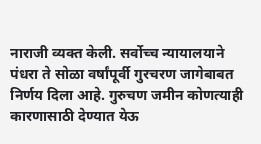नाराजी व्यक्त केली. सर्वोच्च न्यायालयाने पंधरा ते सोळा वर्षांपूर्वी गुरचरण जागेबाबत निर्णय दिला आहे. गुरुचण जमीन कोणत्याही कारणासाठी देण्यात येऊ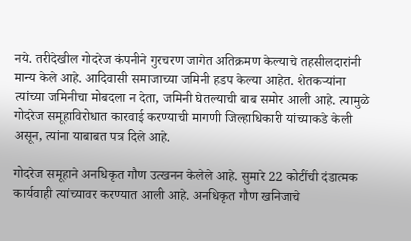नये. तरीदेखील गोदरेज कंपनीने गुरचरण जागेत अतिक्रमण केल्याचे तहसीलदारांनी मान्य केले आहे. आदिवासी समाजाच्या जमिनी हडप केल्या आहेत. शेतकऱ्यांना त्यांच्या जमिनीचा मोबदला न देता, जमिनी घेतल्याची बाब समोर आली आहे. त्यामुळे गोदरेज समूहाविरोधात कारवाई करण्याची मागणी जिल्हाधिकारी यांच्याकडे केली असून, त्यांना याबाबत पत्र दिले आहे.

गोदरेज समूहाने अनधिकृत गौण उत्खनन केलेले आहे. सुमारे 22 कोटींची दंडात्मक कार्यवाही त्यांच्यावर करण्यात आली आहे. अनधिकृत गौण खनिजाचे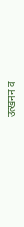उत्खनन व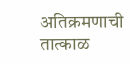अतिक्रमणाची तात्काळ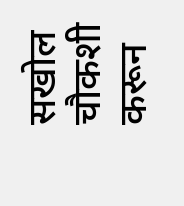सखोल चौकशी करून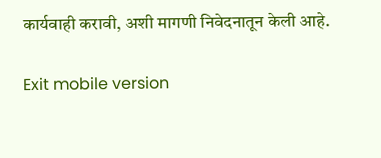कार्यवाही करावी, अशी मागणी निवेदनातून केली आहे.

Exit mobile version